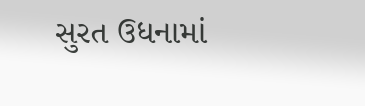સુરત ઉધનામાં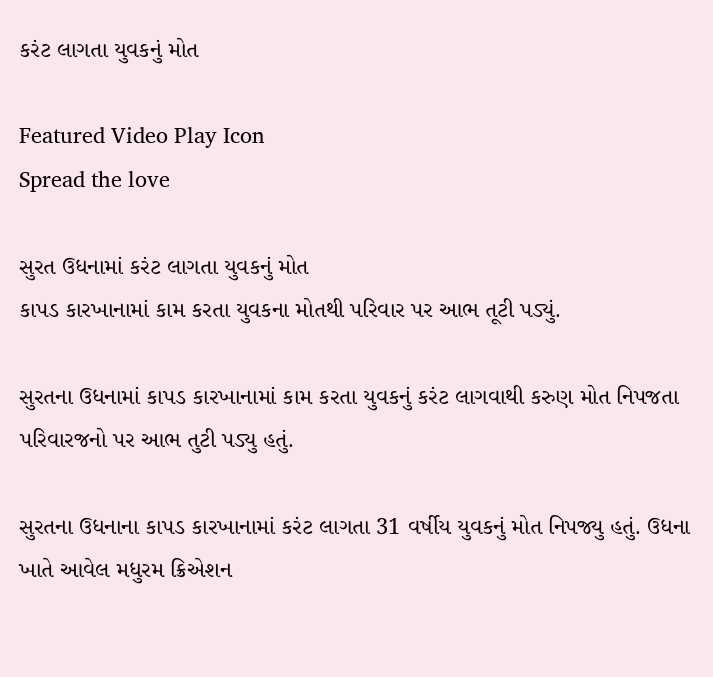કરંટ લાગતા યુવકનું મોત

Featured Video Play Icon
Spread the love

સુરત ઉધનામાં કરંટ લાગતા યુવકનું મોત
કાપડ કારખાનામાં કામ કરતા યુવકના મોતથી પરિવાર પર આભ તૂટી પડ્યું.

સુરતના ઉધનામાં કાપડ કારખાનામાં કામ કરતા યુવકનું કરંટ લાગવાથી કરુણ મોત નિપજતા પરિવારજનો પર આભ તુટી પડ્યુ હતું.

સુરતના ઉધનાના કાપડ કારખાનામાં કરંટ લાગતા 31 વર્ષીય યુવકનું મોત નિપજ્યુ હતું. ઉધના ખાતે આવેલ મધુરમ ક્રિએશન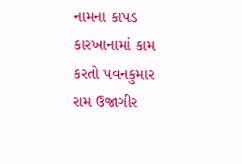નામના કાપડ કારખાનામાં કામ કરતો પવનકુમાર રામ ઉજાગીર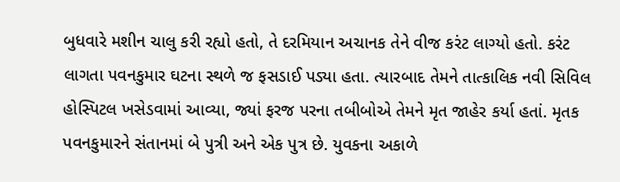બુધવારે મશીન ચાલુ કરી રહ્યો હતો, તે દરમિયાન અચાનક તેને વીજ કરંટ લાગ્યો હતો. કરંટ લાગતા પવનકુમાર ઘટના સ્થળે જ ફસડાઈ પડ્યા હતા. ત્યારબાદ તેમને તાત્કાલિક નવી સિવિલ હોસ્પિટલ ખસેડવામાં આવ્યા, જ્યાં ફરજ પરના તબીબોએ તેમને મૃત જાહેર કર્યા હતાં. મૃતક પવનકુમારને સંતાનમાં બે પુત્રી અને એક પુત્ર છે. યુવકના અકાળે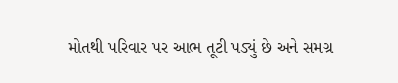મોતથી પરિવાર પર આભ તૂટી પડ્યું છે અને સમગ્ર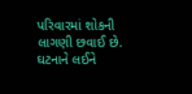પરિવારમાં શોકની લાગણી છવાઈ છે. ઘટનાને લઈને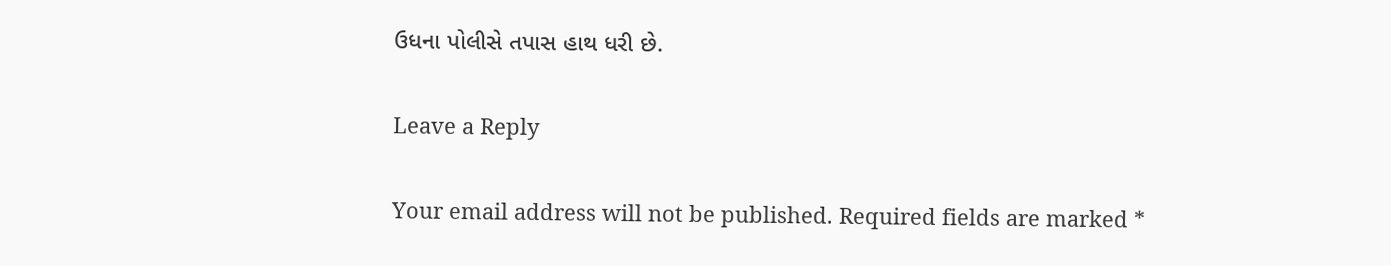ઉધના પોલીસે તપાસ હાથ ધરી છે.

Leave a Reply

Your email address will not be published. Required fields are marked *